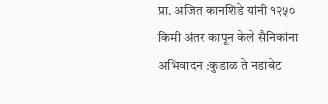प्रा. अजित कानशिडे यांनी १२५० किमी अंतर कापून केले सैनिकांना अभिवादन :कुडाळ ते नडाबेट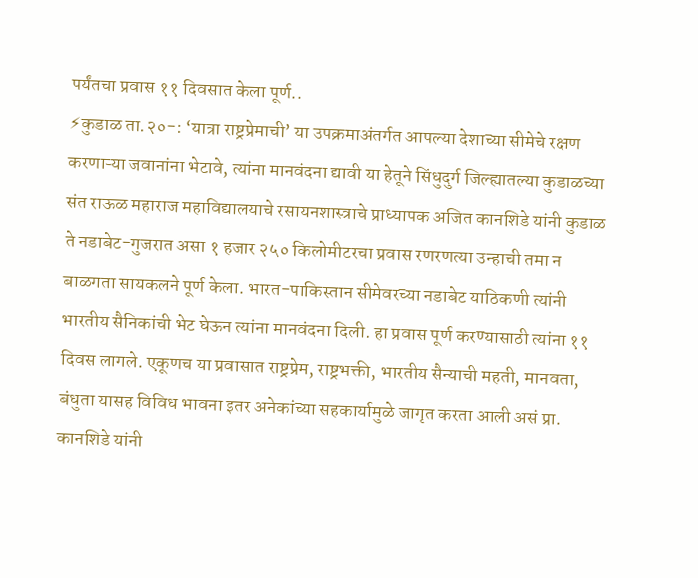पर्यंतचा प्रवास ११ दिवसात केला पूर्ण..
⚡कुडाळ ता.२०-: ‘यात्रा राष्ट्रप्रेमाची’ या उपक्रमाअंतर्गत आपल्या देशाच्या सीमेचे रक्षण करणाऱ्या जवानांना भेटावे, त्यांना मानवंदना द्यावी या हेतूने सिंधुदुर्ग जिल्ह्यातल्या कुडाळच्या संत राऊळ महाराज महाविद्यालयाचे रसायनशास्त्राचे प्राध्यापक अजित कानशिडे यांनी कुडाळ ते नडाबेट-गुजरात असा १ हजार २५० किलोमीटरचा प्रवास रणरणत्या उन्हाची तमा न बाळगता सायकलने पूर्ण केला. भारत-पाकिस्तान सीमेवरच्या नडाबेट याठिकणी त्यांनी भारतीय सैनिकांची भेट घेऊन त्यांना मानवंदना दिली. हा प्रवास पूर्ण करण्यासाठी त्यांना ११ दिवस लागले. एकूणच या प्रवासात राष्ट्रप्रेम, राष्ट्रभक्ती, भारतीय सैन्याची महती, मानवता, बंधुता यासह विविध भावना इतर अनेकांच्या सहकार्यामुळे जागृत करता आली असं प्रा. कानशिडे यांनी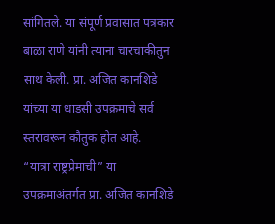सांगितले. या संपूर्ण प्रवासात पत्रकार बाळा राणे यांनी त्याना चारचाकीतुन साथ केली. प्रा. अजित कानशिडे यांच्या या धाडसी उपक्रमाचे सर्व स्तरावरून कौतुक होत आहे.
“यात्रा राष्ट्रप्रेमाची” या उपक्रमाअंतर्गत प्रा. अजित कानशिडे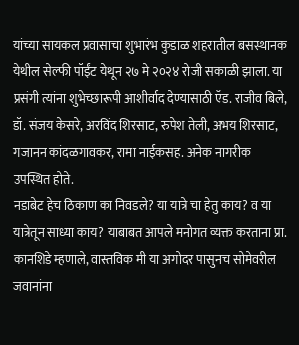यांच्या सायकल प्रवासाचा शुभारंभ कुडाळ शहरातील बसस्थानक येथील सेल्फी पॉईंट येथून २७ मे २०२४ रोजी सकाळी झाला. या प्रसंगी त्यांना शुभेच्छारूपी आशीर्वाद देण्यासाठी ऍड. राजीव बिले, डॉ. संजय केसरे, अरविंद शिरसाट, रुपेश तेली, अभय शिरसाट, गजानन कांदळगावकर, रामा नाईकसह. अनेक नागरीक उपस्थित होते.
नडाबेट हेच ठिकाण का निवडले? या यात्रे चा हेतु काय? व या यात्रेतून साध्या काय? याबाबत आपले मनोगत व्यक्त करताना प्रा. कानशिडे म्हणाले, वास्तविक मी या अगोदर पासुनच सोमेवरील जवानांना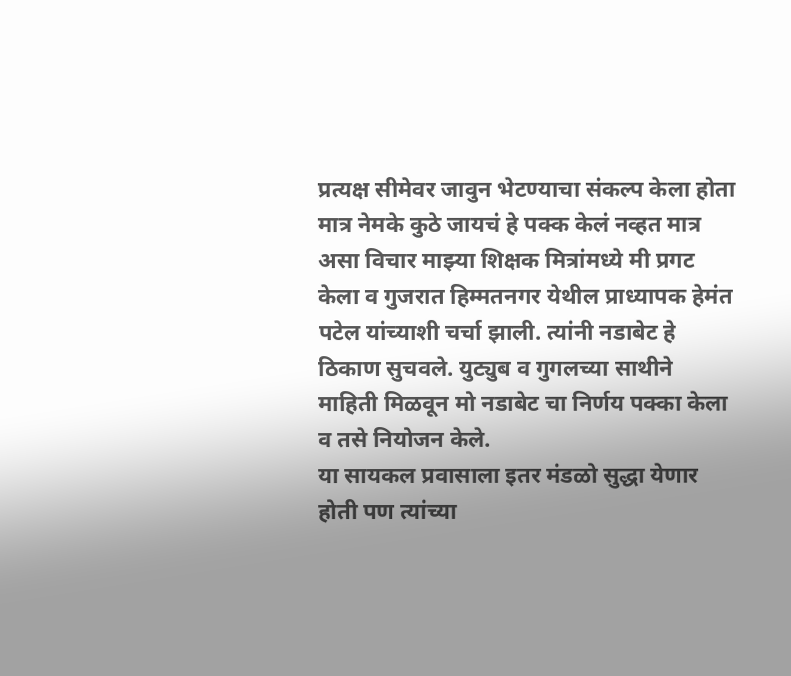प्रत्यक्ष सीमेवर जावुन भेटण्याचा संकल्प केला होता मात्र नेमके कुठे जायचं हे पक्क केलं नव्हत मात्र असा विचार माझ्या शिक्षक मित्रांमध्ये मी प्रगट केला व गुजरात हिम्मतनगर येथील प्राध्यापक हेमंत पटेल यांच्याशी चर्चा झाली. त्यांनी नडाबेट हे ठिकाण सुचवले. युट्युब व गुगलच्या साथीने माहिती मिळवून मो नडाबेट चा निर्णय पक्का केला व तसे नियोजन केले.
या सायकल प्रवासाला इतर मंडळो सुद्धा येणार होती पण त्यांच्या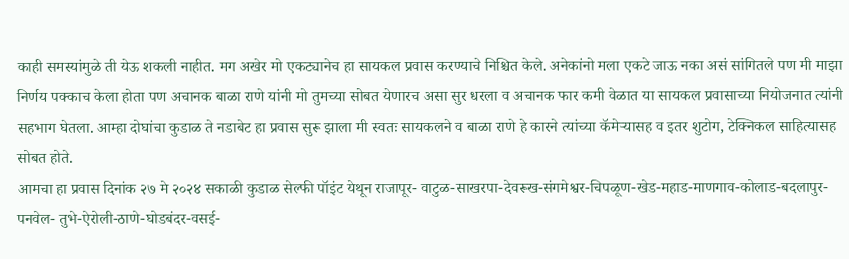काही समस्यांमुळे ती येऊ शकली नाहीत. मग अखेर मो एकट्यानेच हा सायकल प्रवास करण्याचे निश्चित केले. अनेकांनो मला एकटे जाऊ नका असं सांगितले पण मी माझा निर्णय पक्काच केला होता पण अचानक बाळा राणे यांनी मो तुमच्या सोबत येणारच असा सुर धरला व अचानक फार कमी वेळात या सायकल प्रवासाच्या नियोजनात त्यांनी सहभाग घेतला. आम्हा दोघांचा कुडाळ ते नडाबेट हा प्रवास सुरू झाला मी स्वतः सायकलने व बाळा राणे हे कारने त्यांच्या कॅमेऱ्यासह व इतर शुटोग, टेक्निकल साहित्यासह सोबत होते.
आमचा हा प्रवास दिनांक २७ मे २०२४ सकाळी कुडाळ सेल्फी पॉइंट येथून राजापूर- वाटुळ-साखरपा-देवरूख-संगमेश्वर-चिपळूण-खेड-महाड-माणगाव-कोलाड-बदलापुर-पनवेल- तुभे-ऐरोली-ठाणे-घोडबंदर-वसई-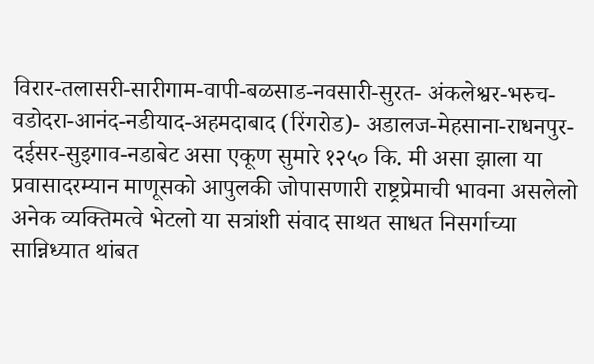विरार-तलासरी-सारीगाम-वापी-बळसाड-नवसारी-सुरत- अंकलेश्वर-भरुच-वडोदरा-आनंद-नडीयाद-अहमदाबाद (रिंगरोड)- अडालज-मेहसाना-राधनपुर- दईसर-सुइगाव-नडाबेट असा एकूण सुमारे १२५० कि. मी असा झाला या प्रवासादरम्यान माणूसको आपुलकी जोपासणारी राष्ट्रप्रेमाची भावना असलेलो अनेक व्यक्तिमत्वे भेटलो या सत्रांशी संवाद साथत साधत निसर्गाच्या सान्निध्यात थांबत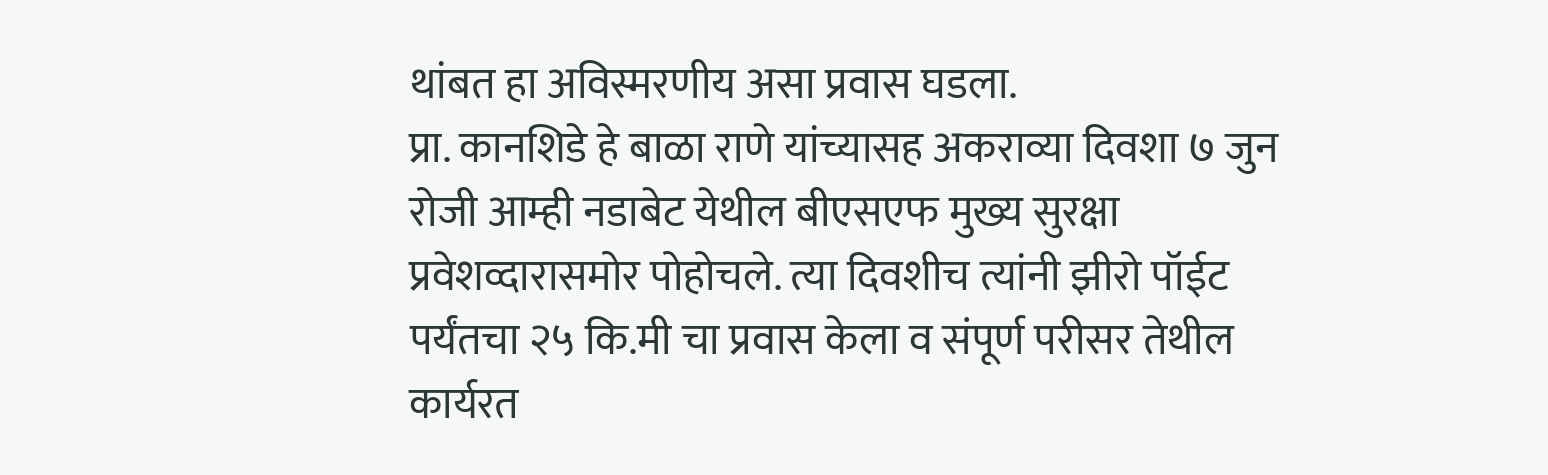थांबत हा अविस्मरणीय असा प्रवास घडला.
प्रा. कानशिडे हे बाळा राणे यांच्यासह अकराव्या दिवशा ७ जुन रोजी आम्ही नडाबेट येथील बीएसएफ मुख्य सुरक्षा प्रवेशव्दारासमोर पोहोचले. त्या दिवशीच त्यांनी झीरो पॉईट पर्यंतचा २५ कि.मी चा प्रवास केला व संपूर्ण परीसर तेथील कार्यरत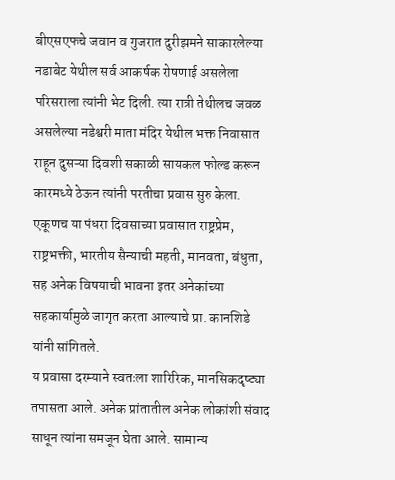बीएसएफचे जवान व गुजरात दुरीझमने साकारलेल्या नडाबेट येथील सर्व आकर्षक रोषणाई असलेला परिसराला त्यांनी भेट दिली. त्या रात्री तेथीलच जवळ असलेल्या नडेश्वरी माता मंदिर येथील भक्त निवासात राहून दुसऱ्या दिवशी सकाळी सायकल फोल्ड करून कारमध्ये ठेऊन त्यांनी परतीचा प्रवास सुरु केला. एकूणच या पंधरा दिवसाच्या प्रवासात राष्ट्रप्रेम, राष्ट्रभक्ती, भारतीय सैन्याची महती, मानवता, बंधुता, सह अनेक विषयाची भावना इतर अनेकांच्या सहकार्यामुळे जागृत करता आल्याचे प्रा. कानशिडे यांनी सांगितले.
य प्रवासा दरम्याने स्वतःला शारिरिक, मानसिकदृष्ट्या तपासता आले. अनेक प्रांतातील अनेक लोकांशी संवाद साधून त्यांना समजून घेता आले. सामान्य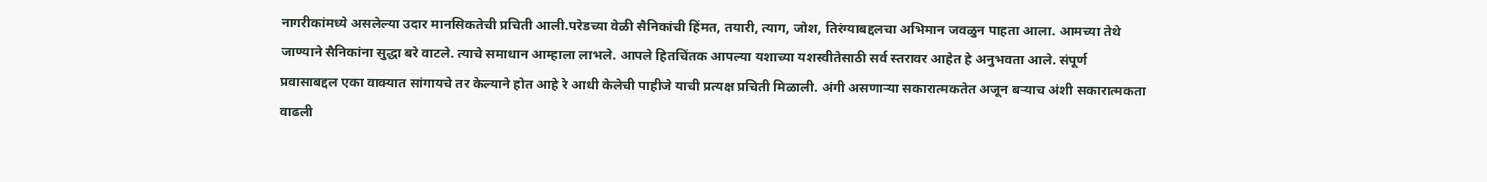नागरीकांमध्ये असलेल्या उदार मानसिकतेची प्रचिती आली.परेडच्या वेळी सैनिकांची हिंमत, तयारी, त्याग, जोश, तिरंग्याबद्दलचा अभिमान जवळुन पाहता आला. आमच्या तेथे जाण्याने सैनिकांना सुद्धा बरे वाटले. त्याचे समाधान आम्हाला लाभले. आपले हितचिंतक आपल्या यशाच्या यशस्वीतेसाठी सर्व स्तरावर आहेत हे अनुभवता आले. संपूर्ण प्रवासाबद्दल एका वाक्यात सांगायचे तर केल्याने होत आहे रे आधी केलेची पाहीजे याची प्रत्यक्ष प्रचिती मिळाली. अंगी असणाऱ्या सकारात्मकतेत अजून बऱ्याच अंशी सकारात्मकता वाढली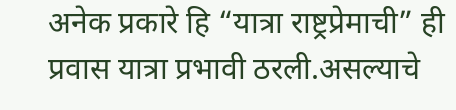अनेक प्रकारे हि “यात्रा राष्ट्रप्रेमाची” ही प्रवास यात्रा प्रभावी ठरली.असल्याचे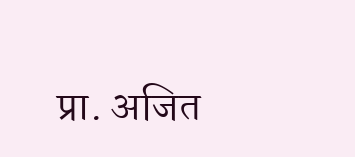प्रा. अजित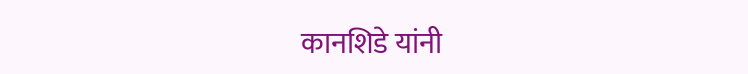कानशिडे यांनी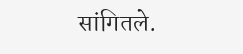सांगितले.